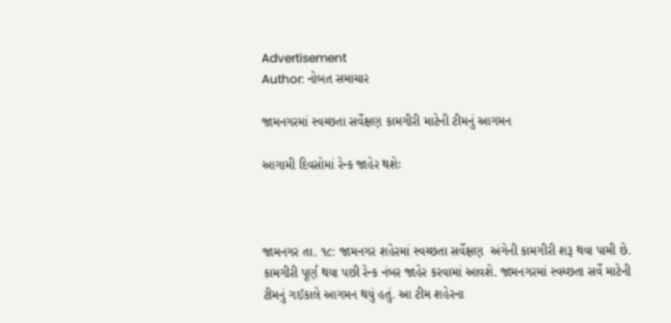Advertisement
Author: નોબત સમાચાર

જામનગરમાં સ્વચ્છતા સર્વેક્ષણ કામગીરી માટેની ટીમનું આગમન

આગામી દિવસોમાં રેન્ક જાહેર થશેઃ



જામનગર તા. ૧૮: જામનગર શહેરમાં સ્વચ્છતા સર્વેક્ષણ  અંગેની કામગીરી શરૂ થવા પામી છે. કામગીરી પૂર્ણ થયા પછી રેન્ક નંબર જાહેર કરવામાં આવશે. જામનગરમાં સ્વચ્છતા સર્વે માટેની ટીમનું ગઈકાલે આગમન થયું હતું. આ ટીમ શહેરના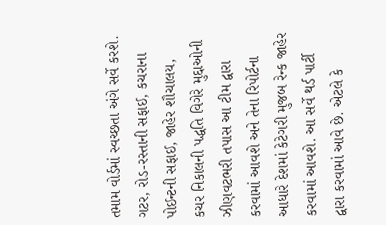તમામ વોર્ડમાં સ્વચ્છતા અંગે સર્વે કરશે. ગટર, રોડ-રસ્તાની સફાઈ, કચરાના પોઈન્ટની સફાઈ, જાહેર શૌચાલય, કચર નિકાલની પદ્ધતિ વિગેરે મુદ્દાઓની ઝીણવટભરી તપાસ આ ટીમ દ્વારા કરવામાં આવશે અને તેના રિપોર્ટના આધારે દેશમાં કેટેગરી મુજબ રેન્ક જાહેર કરવામાં આવશે. આ સર્વે થર્ડ પાર્ટી દ્વારા કરવામાં આવે છે. એટલે કે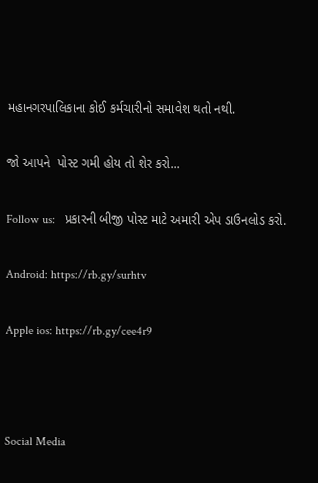મહાનગરપાલિકાના કોઈ કર્મચારીનો સમાવેશ થતો નથી.

જો આપને  પોસ્ટ ગમી હોય તો શેર કરો...

Follow us:   પ્રકારની બીજી પોસ્ટ માટે અમારી એપ ડાઉનલોડ કરો.

Android: https://rb.gy/surhtv

Apple ios: https://rb.gy/cee4r9



Social Media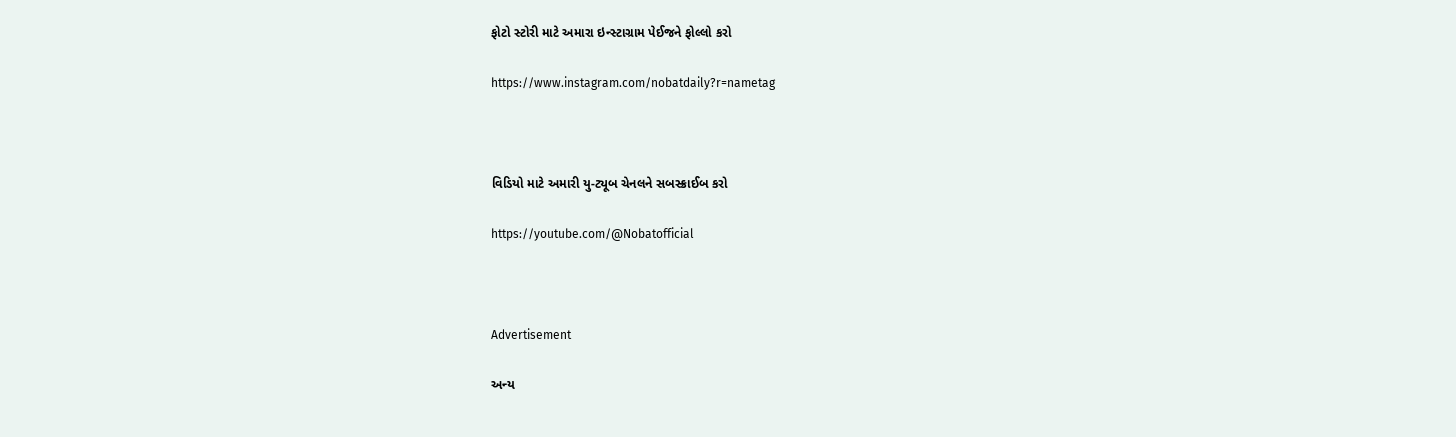ફોટો સ્ટોરી માટે અમારા ઇન્સ્ટાગ્રામ પેઈજને ફોલ્લો કરો

https://www.instagram.com/nobatdaily?r=nametag



વિડિયો માટે અમારી યુ-ટ્યૂબ ચેનલને સબસ્ક્રાઈબ કરો

https://youtube.com/@Nobatofficial



Advertisement

અન્ય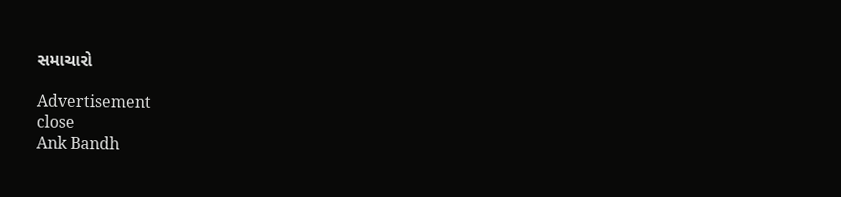સમાચારો

Advertisement
close
Ank Bandh